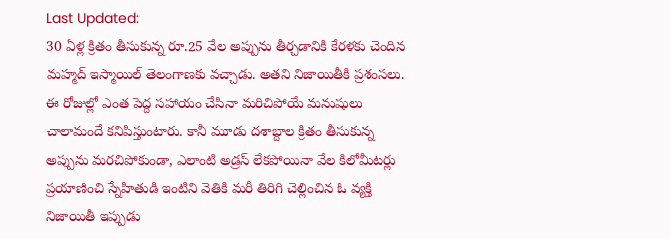Last Updated:
30 ఏళ్ల క్రితం తీసుకున్న రూ.25 వేల అప్పును తీర్చడానికి కేరళకు చెందిన మహ్మద్ ఇస్మాయిల్ తెలంగాణకు వచ్చాడు. అతని నిజాయితీకి ప్రశంసలు.
ఈ రోజుల్లో ఎంత పెద్ద సహాయం చేసినా మరిచిపోయే మనుషులు చాలామందే కనిపిస్తుంటారు. కానీ మూడు దశాబ్దాల క్రితం తీసుకున్న అప్పును మరచిపోకుండా, ఎలాంటి అడ్రస్ లేకపోయినా వేల కిలోమీటర్లు ప్రయాణించి స్నేహితుడి ఇంటిని వెతికి మరీ తిరిగి చెల్లించిన ఓ వ్యక్తి నిజాయితీ ఇప్పుడు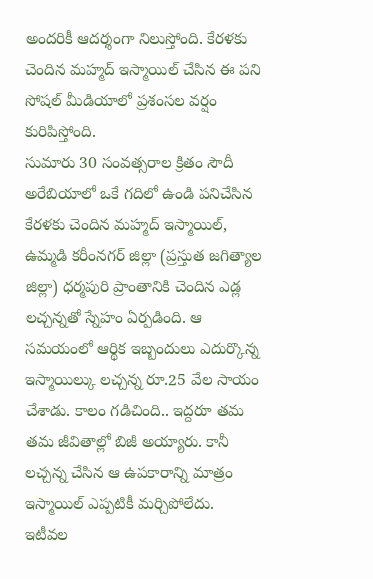అందరికీ ఆదర్శంగా నిలుస్తోంది. కేరళకు చెందిన మహ్మద్ ఇస్మాయిల్ చేసిన ఈ పని సోషల్ మీడియాలో ప్రశంసల వర్షం కురిపిస్తోంది.
సుమారు 30 సంవత్సరాల క్రితం సౌదీ అరేబియాలో ఒకే గదిలో ఉండి పనిచేసిన కేరళకు చెందిన మహ్మద్ ఇస్మాయిల్, ఉమ్మడి కరీంనగర్ జిల్లా (ప్రస్తుత జగిత్యాల జిల్లా) ధర్మపురి ప్రాంతానికి చెందిన ఎడ్ల లచ్చన్నతో స్నేహం ఏర్పడింది. ఆ సమయంలో ఆర్థిక ఇబ్బందులు ఎదుర్కొన్న ఇస్మాయిల్కు లచ్చన్న రూ.25 వేల సాయం చేశాడు. కాలం గడిచింది.. ఇద్దరూ తమ తమ జీవితాల్లో బిజీ అయ్యారు. కానీ లచ్చన్న చేసిన ఆ ఉపకారాన్ని మాత్రం ఇస్మాయిల్ ఎప్పటికీ మర్చిపోలేదు.
ఇటీవల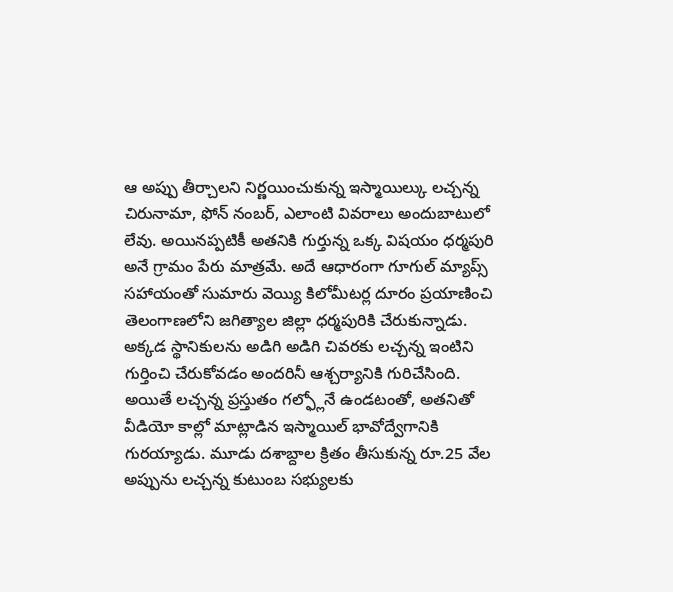ఆ అప్పు తీర్చాలని నిర్ణయించుకున్న ఇస్మాయిల్కు లచ్చన్న చిరునామా, ఫోన్ నంబర్, ఎలాంటి వివరాలు అందుబాటులో లేవు. అయినప్పటికీ అతనికి గుర్తున్న ఒక్క విషయం ధర్మపురి అనే గ్రామం పేరు మాత్రమే. అదే ఆధారంగా గూగుల్ మ్యాప్స్ సహాయంతో సుమారు వెయ్యి కిలోమీటర్ల దూరం ప్రయాణించి తెలంగాణలోని జగిత్యాల జిల్లా ధర్మపురికి చేరుకున్నాడు. అక్కడ స్థానికులను అడిగి అడిగి చివరకు లచ్చన్న ఇంటిని గుర్తించి చేరుకోవడం అందరినీ ఆశ్చర్యానికి గురిచేసింది.
అయితే లచ్చన్న ప్రస్తుతం గల్ఫ్లోనే ఉండటంతో, అతనితో వీడియో కాల్లో మాట్లాడిన ఇస్మాయిల్ భావోద్వేగానికి గురయ్యాడు. మూడు దశాబ్దాల క్రితం తీసుకున్న రూ.25 వేల అప్పును లచ్చన్న కుటుంబ సభ్యులకు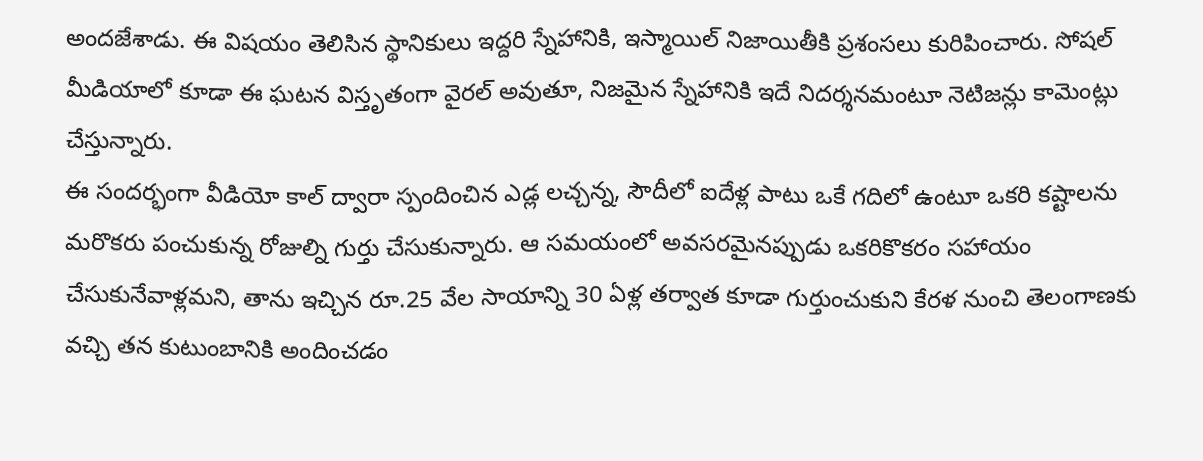అందజేశాడు. ఈ విషయం తెలిసిన స్థానికులు ఇద్దరి స్నేహానికి, ఇస్మాయిల్ నిజాయితీకి ప్రశంసలు కురిపించారు. సోషల్ మీడియాలో కూడా ఈ ఘటన విస్తృతంగా వైరల్ అవుతూ, నిజమైన స్నేహానికి ఇదే నిదర్శనమంటూ నెటిజన్లు కామెంట్లు చేస్తున్నారు.
ఈ సందర్భంగా వీడియో కాల్ ద్వారా స్పందించిన ఎడ్ల లచ్చన్న, సౌదీలో ఐదేళ్ల పాటు ఒకే గదిలో ఉంటూ ఒకరి కష్టాలను మరొకరు పంచుకున్న రోజుల్ని గుర్తు చేసుకున్నారు. ఆ సమయంలో అవసరమైనప్పుడు ఒకరికొకరం సహాయం చేసుకునేవాళ్లమని, తాను ఇచ్చిన రూ.25 వేల సాయాన్ని 30 ఏళ్ల తర్వాత కూడా గుర్తుంచుకుని కేరళ నుంచి తెలంగాణకు వచ్చి తన కుటుంబానికి అందించడం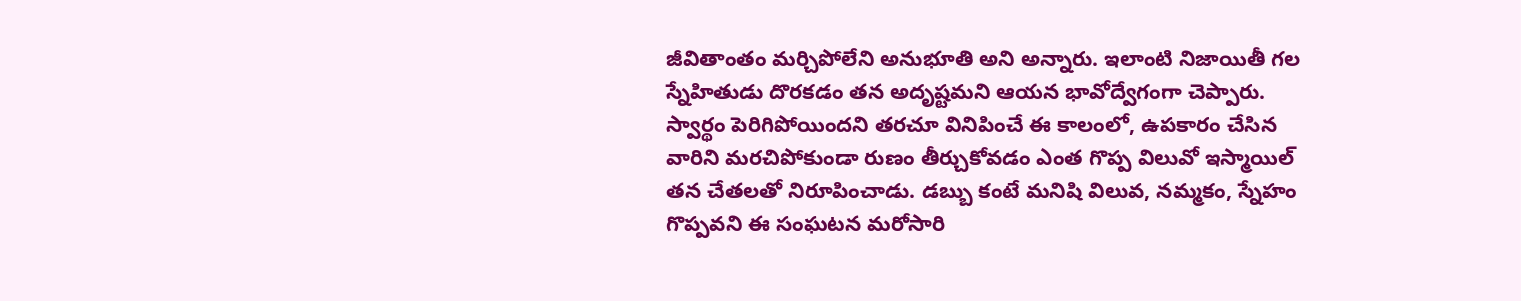జీవితాంతం మర్చిపోలేని అనుభూతి అని అన్నారు. ఇలాంటి నిజాయితీ గల స్నేహితుడు దొరకడం తన అదృష్టమని ఆయన భావోద్వేగంగా చెప్పారు.
స్వార్థం పెరిగిపోయిందని తరచూ వినిపించే ఈ కాలంలో, ఉపకారం చేసిన వారిని మరచిపోకుండా రుణం తీర్చుకోవడం ఎంత గొప్ప విలువో ఇస్మాయిల్ తన చేతలతో నిరూపించాడు. డబ్బు కంటే మనిషి విలువ, నమ్మకం, స్నేహం గొప్పవని ఈ సంఘటన మరోసారి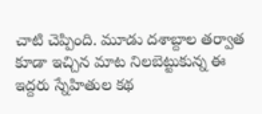చాటి చెప్పింది. మూడు దశాబ్దాల తర్వాత కూడా ఇచ్చిన మాట నిలబెట్టుకున్న ఈ ఇద్దరు స్నేహితుల కథ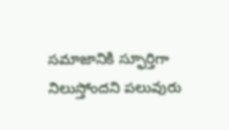సమాజానికి స్ఫూర్తిగా నిలుస్తోందని పలువురు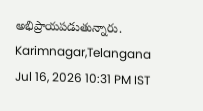అభిప్రాయపడుతున్నారు.
Karimnagar,Telangana
Jul 16, 2026 10:31 PM IST